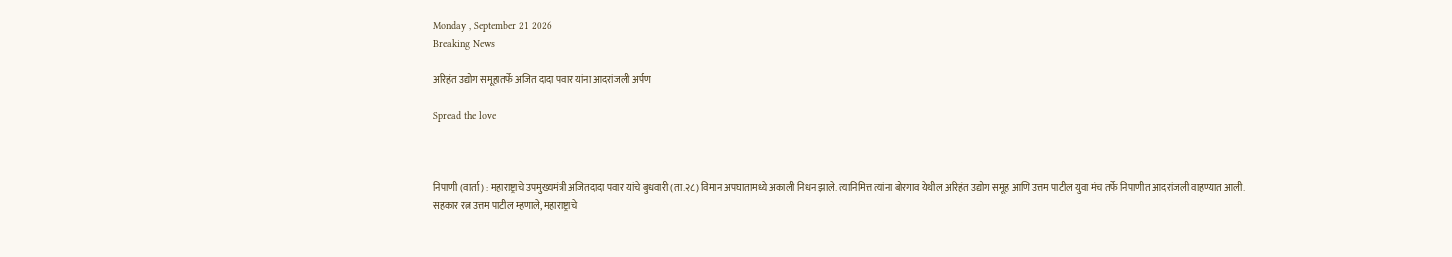Monday , September 21 2026
Breaking News

अरिहंत उद्योग समूहातर्फे अजित दादा पवार यांना आदरांजली अर्पण

Spread the love



निपाणी (वार्ता) : महाराष्ट्राचे उपमुख्यमंत्री अजितदादा पवार यांचे बुधवारी (ता.२८) विमान अपघातामध्ये अकाली निधन झाले. त्यानिमित्त त्यांना बोरगाव येथील अरिहंत उद्योग समूह आणि उत्तम पाटील युवा मंच तर्फे निपाणीत आदरांजली वाहण्यात आली.
सहकार रत्न उत्तम पाटील म्हणाले, महाराष्ट्राचे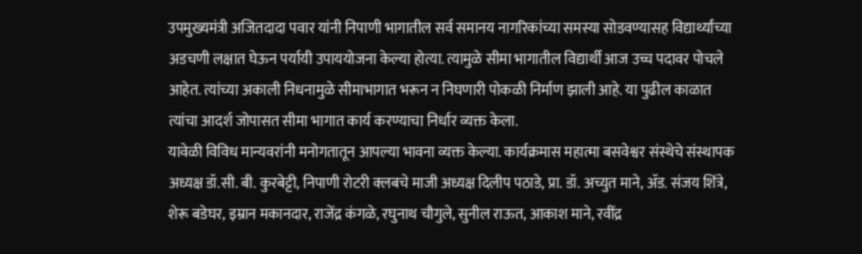उपमुख्यमंत्री अजितदादा पवार यांनी निपाणी भागातील सर्व समानय नागरिकांच्या समस्या सोडवण्यासह विद्यार्थ्यांच्या अडचणी लक्षात घेऊन पर्यायी उपाययोजना केल्या होत्या. त्यामुळे सीमा भागातील विद्यार्थी आज उच्च पदावर पोचले आहेत. त्यांच्या अकाली निधनामुळे सीमाभागात भरून न निघणारी पोकळी निर्माण झाली आहे. या पुढील काळात त्यांचा आदर्श जोपासत सीमा भागात कार्य करण्याचा निर्धार व्यक्त केला.
यावेळी विविध मान्यवरांनी मनोगतातून आपल्या भावना व्यक्त केल्या. कार्यक्रमास महात्मा बसवेश्वर संस्थेचे संस्थापक अध्यक्ष डॉ.सी. बी. कुरबेट्टी, निपाणी रोटरी क्लबचे माजी अध्यक्ष दिलीप पठाडे, प्रा. डॉ. अच्युत माने, ॲड. संजय शिंत्रे, शेरू बडेघर, इम्रान मकानदार, राजेंद्र कंगळे, रघुनाथ चौगुले, सुनील राऊत, आकाश माने, रवींद्र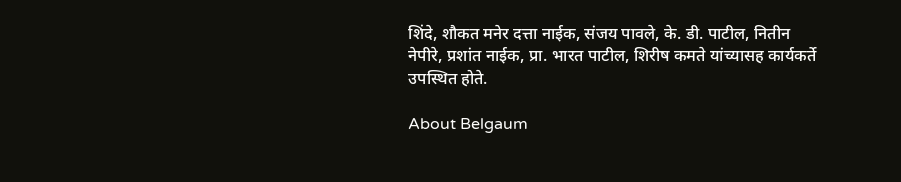शिंदे, शौकत मनेर दत्ता नाईक, संजय पावले, के. डी. पाटील, नितीन नेपीरे, प्रशांत नाईक, प्रा. भारत पाटील, शिरीष कमते यांच्यासह कार्यकर्ते उपस्थित होते.

About Belgaum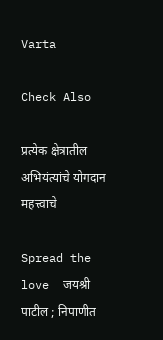Varta

Check Also

प्रत्येक क्षेत्रातील अभियंत्यांचे योगदान महत्त्वाचे

Spread the love  जयश्री पाटील ; निपाणीत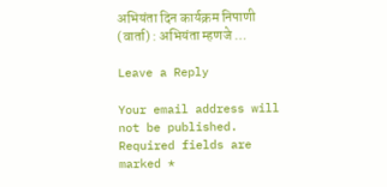अभियंता दिन कार्यक्रम निपाणी (वार्ता) : अभियंता म्हणजे …

Leave a Reply

Your email address will not be published. Required fields are marked *